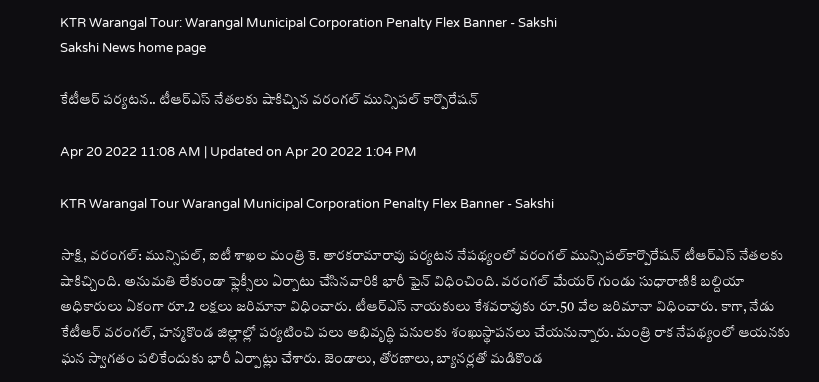KTR Warangal Tour: Warangal Municipal Corporation Penalty Flex Banner - Sakshi
Sakshi News home page

కేటీఆర్‌ పర్యటన.. టీఆర్‌ఎస్‌ నేతలకు షాకిచ్చిన వరంగల్‌ మున్సిపల్‌ కార్పొరేషన్‌

Apr 20 2022 11:08 AM | Updated on Apr 20 2022 1:04 PM

KTR Warangal Tour Warangal Municipal Corporation Penalty Flex Banner - Sakshi

సాక్షి, వరంగల్‌: మున్సిపల్, ఐటీ శాఖల మంత్రి కె. తారకరామారావు పర్యటన నేపథ్యంలో వరంగల్‌ మున్సిపల్‌కార్పొరేషన్‌ టీఆర్‌ఎస్‌ నేతలకు షాకిచ్చింది. అనుమతి లేకుండా ఫ్లెక్సీలు ఏర్పాటు చేసినవారికి భారీ ఫైన్‌ విధించింది. వరంగల్‌ మేయర్‌ గుండు సుధారాణికి బల్దియా అధికారులు ఏకంగా రూ.2 లక్షలు జరిమానా విధించారు. టీఆర్‌ఎస్‌ నాయకులు కేశవరావుకు రూ.50 వేల జరిమానా విధించారు. కాగా, నేడు కేటీఆర్‌ వరంగల్‌, హన్మకొండ జిల్లాల్లో పర్యటించి పలు అభివృద్ధి పనులకు శంఖుస్థాపనలు చేయనున్నారు. మంత్రి రాక నేపథ్యంలో ఆయనకు ఘన స్వాగతం పలికేందుకు భారీ ఏర్పాట్లు చేశారు. జెండాలు, తోరణాలు, బ్యానర్లతో మడికొండ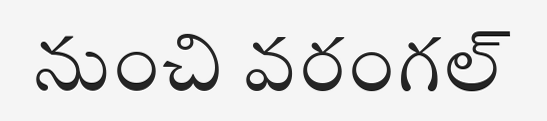నుంచి వరంగల్‌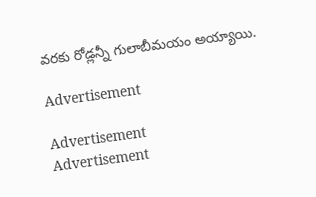వరకు రోడ్లన్నీ గులాబీమయం అయ్యాయి.

Advertisement

Advertisement
Advertisement